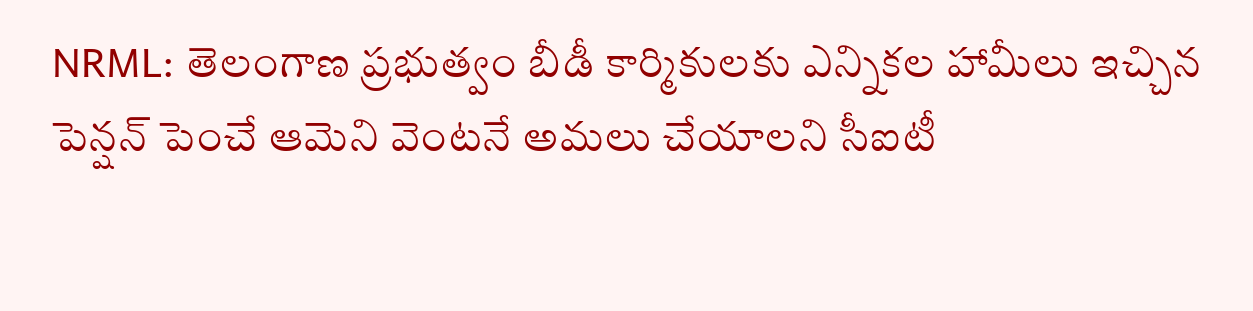NRML: తెలంగాణ ప్రభుత్వం బీడీ కార్మికులకు ఎన్నికల హామీలు ఇచ్చిన పెన్షన్ పెంచే ఆమెని వెంటనే అమలు చేయాలని సీఐటీ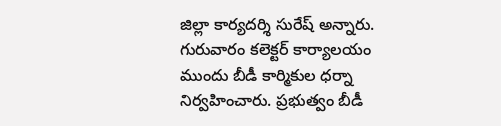జిల్లా కార్యదర్శి సురేష్ అన్నారు. గురువారం కలెక్టర్ కార్యాలయం ముందు బీడీ కార్మికుల ధర్నా నిర్వహించారు. ప్రభుత్వం బీడీ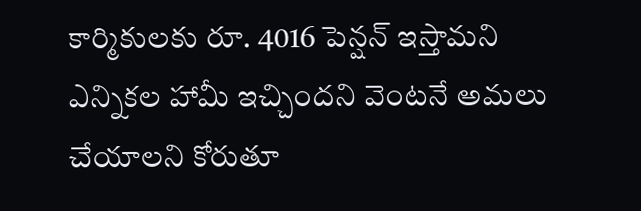కార్మికులకు రూ. 4016 పెన్షన్ ఇస్తామని ఎన్నికల హామీ ఇచ్చిందని వెంటనే అమలు చేయాలని కోరుతూ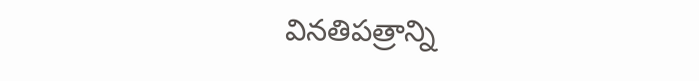వినతిపత్రాన్ని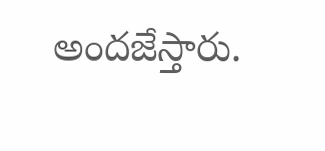అందజేస్తారు.